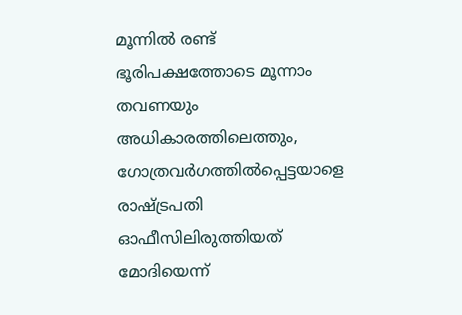മൂന്നില്‍ രണ്ട് ഭൂരിപക്ഷത്തോടെ മൂന്നാം തവണയും അധികാരത്തിലെത്തും, ഗോത്രവര്‍ഗത്തില്‍പ്പെട്ടയാളെ രാഷ്ട്രപതി ഓഫീസിലിരുത്തിയത് മോദിയെന്ന്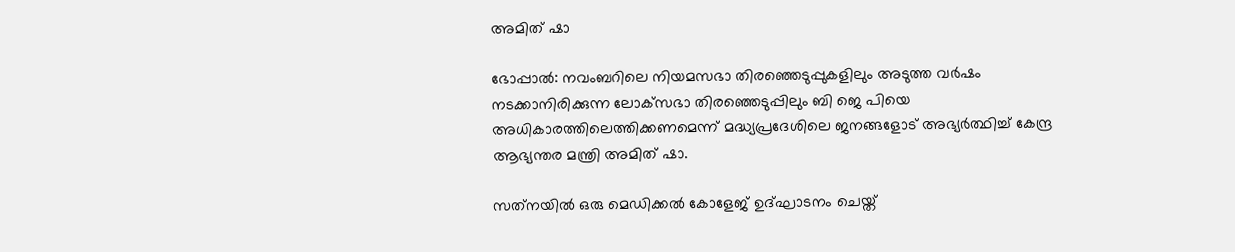അമിത് ഷാ

ഭോപ്പാല്‍: നവംബറിലെ നിയമസഭാ തിരഞ്ഞെടുപ്പുകളിലും അടുത്ത വര്‍ഷം നടക്കാനിരിക്കുന്ന ലോക്‌സഭാ തിരഞ്ഞെടുപ്പിലും ബി ജെ പിയെ അധികാരത്തിലെത്തിക്കണമെന്ന് മദ്ധ്യപ്രദേശിലെ ജനങ്ങളോട് അഭ്യര്‍ത്ഥിച്ച്‌ കേന്ദ്ര ആഭ്യന്തര മന്ത്രി അമിത് ഷാ.

സത്‌നയില്‍ ഒരു മെഡിക്കല്‍ കോളേജ് ഉദ്ഘാടനം ചെയ്ത്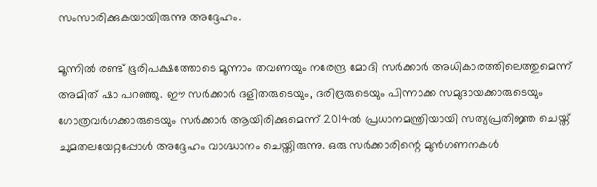സംസാരിക്കുകയായിരുന്നു അദ്ദേഹം.

മൂന്നില്‍ രണ്ട് ഭൂരിപക്ഷത്തോടെ മൂന്നാം തവണയും നരേന്ദ്ര മോദി സര്‍ക്കാര്‍ അധികാരത്തിലെത്തുമെന്ന് അമിത് ഷാ പറഞ്ഞു. ഈ സര്‍ക്കാര്‍ ദളിതരുടെയും, ദരിദ്രരുടെയും പിന്നാക്ക സമുദായക്കാരുടെയും ഗോത്രവര്‍ഗക്കാരുടെയും സര്‍ക്കാര്‍ ആയിരിക്കുമെന്ന് 2014ല്‍ പ്രധാനമന്ത്രിയായി സത്യപ്രതി‌ജ്ഞ ചെയ്ത് ചുമതലയേറ്റപ്പോള്‍ അദ്ദേഹം വാഗ്ദ്ധാനം ചെയ്തിരുന്നു. ഒരു സര്‍ക്കാരിന്റെ മുന്‍ഗണനകള്‍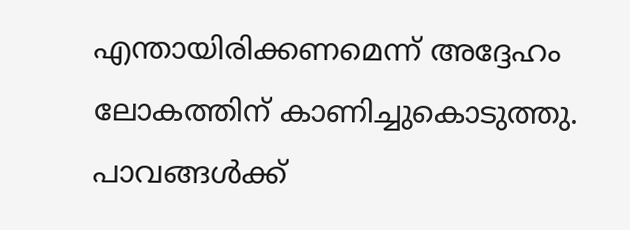എന്തായിരിക്കണമെന്ന് അദ്ദേഹം ലോകത്തിന് കാണിച്ചുകൊടുത്തു. പാവങ്ങള്‍ക്ക്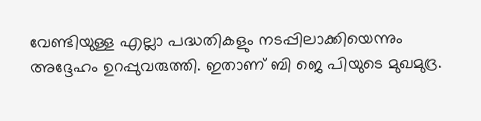വേണ്ടിയുള്ള എല്ലാ പദ്ധതികളും നടപ്പിലാക്കിയെന്നും അദ്ദേഹം ഉറപ്പുവരുത്തി. ഇതാണ് ബി ജെ പിയുടെ മുഖമുദ്ര.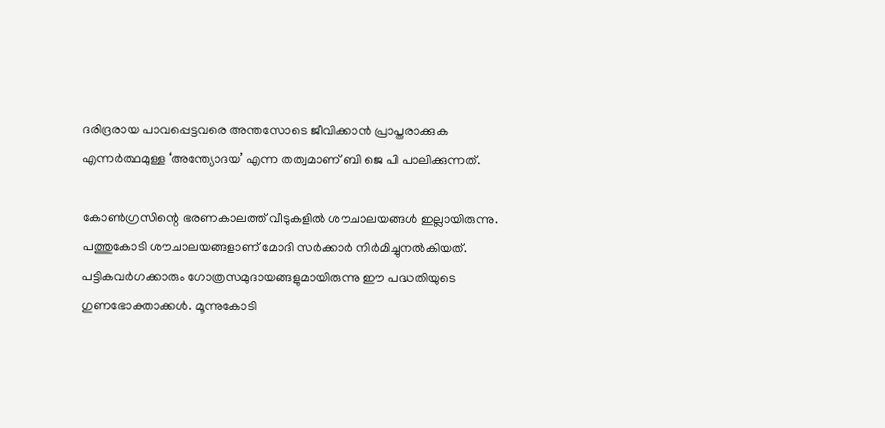ദരിദ്രരായ പാവപ്പെട്ടവരെ അന്തസോടെ ജീവിക്കാന്‍ പ്രാപ്തരാക്കുക എന്നര്‍ത്ഥമുള്ള ‘അന്ത്യോദയ’ എന്ന തത്വമാണ് ബി ജെ പി പാലിക്കുന്നത്.

കോണ്‍ഗ്രസിന്റെ ഭരണകാലത്ത് വീടുകളില്‍ ശൗചാലയങ്ങള്‍ ഇല്ലായിരുന്നു. പത്തുകോടി ശൗചാലയങ്ങളാണ് മോദി സര്‍ക്കാര്‍ നിര്‍മിച്ചുനല്‍കിയത്. പട്ടികവര്‍ഗക്കാരും ഗോത്രസമുദായങ്ങളുമായിരുന്നു ഈ പദ്ധതിയുടെ ഗുണഭോക്താക്കള്‍. മൂന്നുകോടി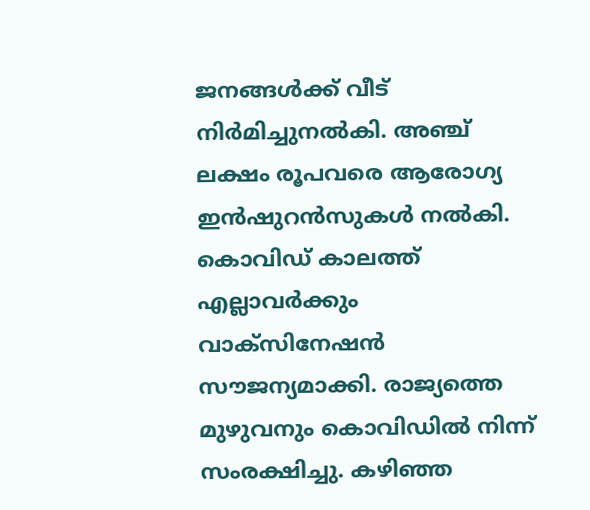ജനങ്ങള്‍ക്ക് വീട് നിര്‍മിച്ചുനല്‍കി. അഞ്ച് ലക്ഷം രൂപവരെ ആരോഗ്യ ഇന്‍ഷുറന്‍സുകള്‍ നല്‍കി. കൊവിഡ് കാലത്ത് എല്ലാവര്‍ക്കും വാക്‌സിനേഷന്‍ സൗജന്യമാക്കി. രാജ്യത്തെ മുഴുവനും കൊവിഡില്‍ നിന്ന് സംരക്ഷിച്ചു. കഴിഞ്ഞ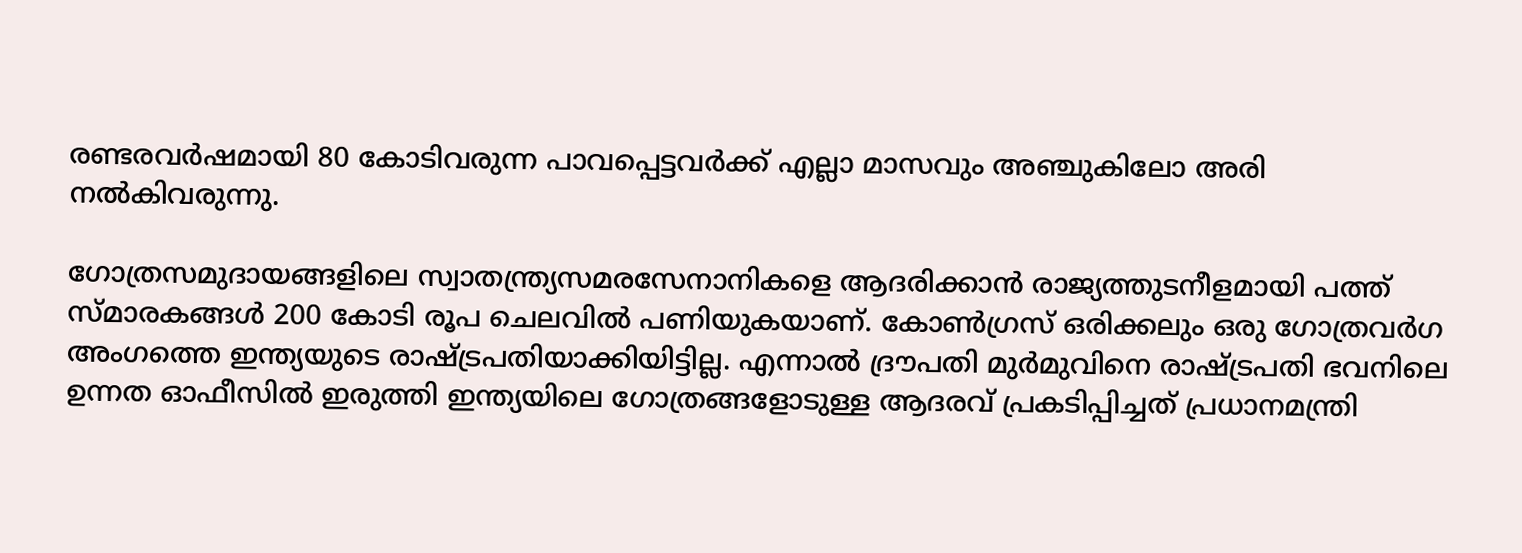രണ്ടരവ‌ര്‍ഷമായി 80 കോടിവരുന്ന പാവപ്പെട്ടവര്‍ക്ക് എല്ലാ മാസവും അഞ്ചുകിലോ അരി നല്‍കിവരുന്നു.

ഗോത്രസമുദായങ്ങളിലെ സ്വാതന്ത്ര്യസമരസേനാനികളെ ആദരിക്കാന്‍ രാജ്യത്തുടനീളമായി പത്ത് സ്‌മാരകങ്ങള്‍ 200 കോടി രൂപ ചെലവില്‍ പണിയുകയാണ്. കോണ്‍ഗ്രസ് ഒരിക്കലും ഒരു ഗോത്രവര്‍ഗ അംഗത്തെ ഇന്ത്യയുടെ രാഷ്ട്രപതിയാക്കിയിട്ടില്ല. എന്നാല്‍ ദ്രൗപതി മുര്‍മുവിനെ രാഷ്ട്രപതി ഭവനിലെ ഉന്നത ഓഫീസില്‍ ഇരുത്തി ഇന്ത്യയിലെ ഗോത്രങ്ങളോടുള്ള ആദരവ് പ്രകടിപ്പിച്ചത് പ്രധാനമന്ത്രി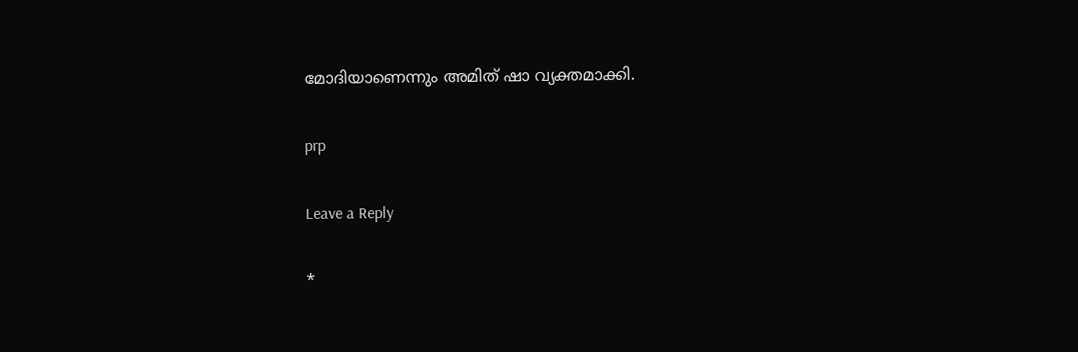മോദിയാണെന്നും അമിത് ഷാ വ്യക്തമാക്കി.

prp

Leave a Reply

*